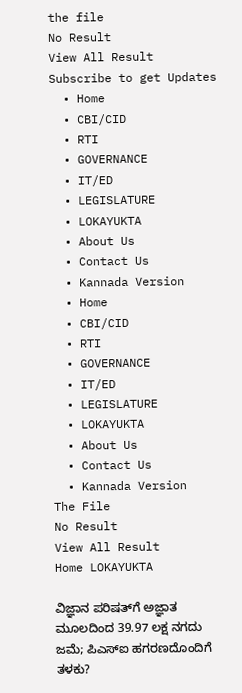the file
No Result
View All Result
Subscribe to get Updates
  • Home
  • CBI/CID
  • RTI
  • GOVERNANCE
  • IT/ED
  • LEGISLATURE
  • LOKAYUKTA
  • About Us
  • Contact Us
  • Kannada Version
  • Home
  • CBI/CID
  • RTI
  • GOVERNANCE
  • IT/ED
  • LEGISLATURE
  • LOKAYUKTA
  • About Us
  • Contact Us
  • Kannada Version
The File
No Result
View All Result
Home LOKAYUKTA

ವಿಜ್ಞಾನ ಪರಿಷತ್‌ಗೆ ಅಜ್ಞಾತ ಮೂಲದಿಂದ 39.97 ಲಕ್ಷ ನಗದು ಜಮೆ; ಪಿಎಸ್‌ಐ ಹಗರಣದೊಂದಿಗೆ ತಳಕು?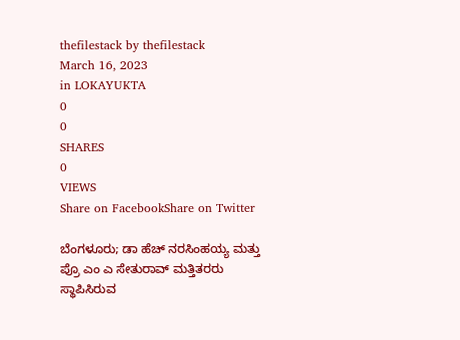thefilestack by thefilestack
March 16, 2023
in LOKAYUKTA
0
0
SHARES
0
VIEWS
Share on FacebookShare on Twitter

ಬೆಂಗಳೂರು; ಡಾ ಹೆಚ್‌ ನರಸಿಂಹಯ್ಯ ಮತ್ತು ಪ್ರೊ ಎಂ ಎ ಸೇತುರಾವ್‌ ಮತ್ತಿತರರು ಸ್ಥಾಪಿಸಿರುವ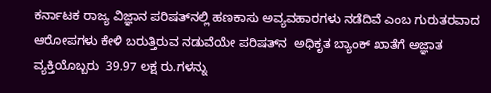ಕರ್ನಾಟಕ ರಾಜ್ಯ ವಿಜ್ಞಾನ ಪರಿಷತ್‌ನಲ್ಲಿ ಹಣಕಾಸು ಅವ್ಯವಹಾರಗಳು ನಡೆದಿವೆ ಎಂಬ ಗುರುತರವಾದ ಆರೋಪಗಳು ಕೇಳಿ ಬರುತ್ತಿರುವ ನಡುವೆಯೇ ಪರಿಷತ್‌ನ  ಅಧಿಕೃತ ಬ್ಯಾಂಕ್‌ ಖಾತೆಗೆ ಅಜ್ಞಾತ ವ್ಯಕ್ತಿಯೊಬ್ಬರು  39.97 ಲಕ್ಷ ರು.ಗಳನ್ನು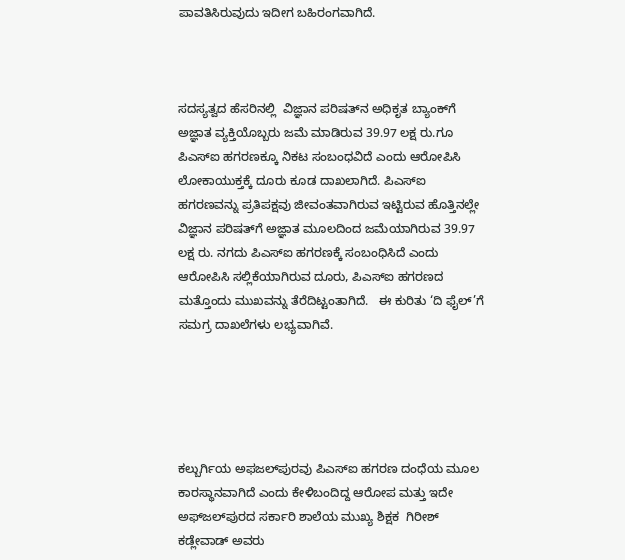ಪಾವತಿಸಿರುವುದು ಇದೀಗ ಬಹಿರಂಗವಾಗಿದೆ.



ಸದಸ್ಯತ್ವದ ಹೆಸರಿನಲ್ಲಿ  ವಿಜ್ಞಾನ ಪರಿಷತ್‌ನ ಅಧಿಕೃತ ಬ್ಯಾಂಕ್‌ಗೆ ಅಜ್ಞಾತ ವ್ಯಕ್ತಿಯೊಬ್ಬರು ಜಮೆ ಮಾಡಿರುವ 39.97 ಲಕ್ಷ ರು.ಗೂ  ಪಿಎಸ್‌ಐ ಹಗರಣಕ್ಕೂ ನಿಕಟ ಸಂಬಂಧವಿದೆ ಎಂದು ಆರೋಪಿಸಿ ಲೋಕಾಯುಕ್ತಕ್ಕೆ ದೂರು ಕೂಡ ದಾಖಲಾಗಿದೆ. ಪಿಎಸ್‌ಐ ಹಗರಣವನ್ನು ಪ್ರತಿಪಕ್ಷವು ಜೀವಂತವಾಗಿರುವ ಇಟ್ಟಿರುವ ಹೊತ್ತಿನಲ್ಲೇ ವಿಜ್ಞಾನ ಪರಿಷತ್‌ಗೆ ಅಜ್ಞಾತ ಮೂಲದಿಂದ ಜಮೆಯಾಗಿರುವ 39.97 ಲಕ್ಷ ರು. ನಗದು ಪಿಎಸ್‌ಐ ಹಗರಣಕ್ಕೆ ಸಂಬಂಧಿಸಿದೆ ಎಂದು ಆರೋಪಿಸಿ ಸಲ್ಲಿಕೆಯಾಗಿರುವ ದೂರು, ಪಿಎಸ್‌ಐ ಹಗರಣದ ಮತ್ತೊಂದು ಮುಖವನ್ನು ತೆರೆದಿಟ್ಟಂತಾಗಿದೆ.   ಈ ಕುರಿತು ‘ದಿ ಫೈಲ್‌’ಗೆ ಸಮಗ್ರ ದಾಖಲೆಗಳು ಲಭ್ಯವಾಗಿವೆ.





ಕಲ್ಬುರ್ಗಿಯ ಅಫಜಲ್‌ಪುರವು ಪಿಎಸ್‌ಐ ಹಗರಣ ದಂಧೆಯ ಮೂಲ ಕಾರಸ್ಥಾನವಾಗಿದೆ ಎಂದು ಕೇಳಿಬಂದಿದ್ದ ಆರೋಪ ಮತ್ತು ಇದೇ ಅಫ್‌ಜಲ್‌ಪುರದ ಸರ್ಕಾರಿ ಶಾಲೆಯ ಮುಖ್ಯ ಶಿಕ್ಷಕ  ಗಿರೀಶ್‌ ಕಡ್ಲೇವಾಡ್‌ ಅವರು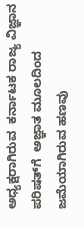ಅಧ್ಯಕ್ಷರಾಗಿರುವ  ಕರ್ನಾಟಕ ರಾಜ್ಯ ವಿಜ್ಞಾನ ಪರಿಷತ್‌ಗೆ  ಅಜ್ಞಾತ ಮೂಲದಿಂದ ಜಮೆಯಾಗಿರುವ ಹಣವು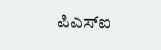ಪಿಎಸ್‌ಐ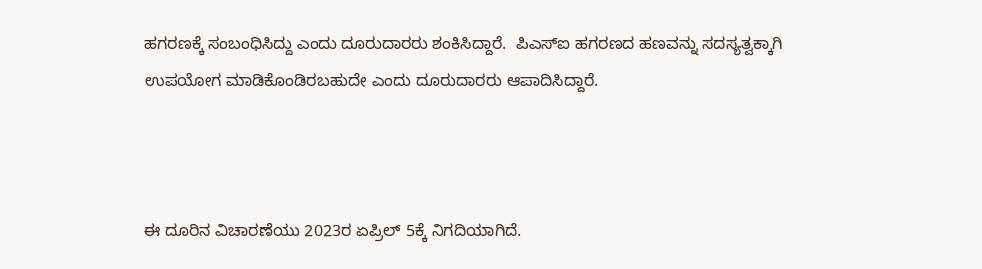ಹಗರಣಕ್ಕೆ ಸಂಬಂಧಿಸಿದ್ದು ಎಂದು ದೂರುದಾರರು ಶಂಕಿಸಿದ್ದಾರೆ.  ಪಿಎಸ್‌ಐ ಹಗರಣದ ಹಣವನ್ನು ಸದಸ್ಯತ್ವಕ್ಕಾಗಿ ಉಪಯೋಗ ಮಾಡಿಕೊಂಡಿರಬಹುದೇ ಎಂದು ದೂರುದಾರರು ಆಪಾದಿಸಿದ್ದಾರೆ.



ಈ ದೂರಿನ ವಿಚಾರಣೆಯು 2023ರ ಏಪ್ರಿಲ್‌ 5ಕ್ಕೆ ನಿಗದಿಯಾಗಿದೆ.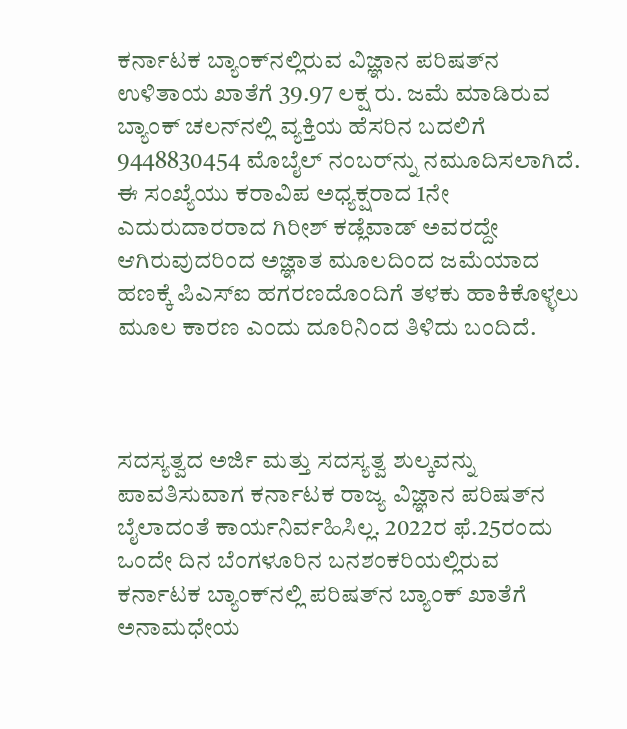ಕರ್ನಾಟಕ ಬ್ಯಾಂಕ್‌ನಲ್ಲಿರುವ ವಿಜ್ಞಾನ ಪರಿಷತ್‌ನ ಉಳಿತಾಯ ಖಾತೆಗೆ 39.97 ಲಕ್ಷ ರು. ಜಮೆ ಮಾಡಿರುವ ಬ್ಯಾಂಕ್‌ ಚಲನ್‌ನಲ್ಲಿ ವ್ಯಕ್ತಿಯ ಹೆಸರಿನ ಬದಲಿಗೆ 9448830454 ಮೊಬೈಲ್‌ ನಂಬರ್‌ನ್ನು ನಮೂದಿಸಲಾಗಿದೆ.  ಈ ಸಂಖ್ಯೆಯು ಕರಾವಿಪ ಅಧ್ಯಕ್ಷರಾದ 1ನೇ ಎದುರುದಾರರಾದ ಗಿರೀಶ್‌ ಕಡ್ಲೆವಾಡ್‌ ಅವರದ್ದೇ ಆಗಿರುವುದರಿಂದ ಅಜ್ಞಾತ ಮೂಲದಿಂದ ಜಮೆಯಾದ ಹಣಕ್ಕೆ ಪಿಎಸ್‌ಐ ಹಗರಣದೊಂದಿಗೆ ತಳಕು ಹಾಕಿಕೊಳ್ಳಲು ಮೂಲ ಕಾರಣ ಎಂದು ದೂರಿನಿಂದ ತಿಳಿದು ಬಂದಿದೆ.



ಸದಸ್ಯತ್ವದ ಅರ್ಜಿ ಮತ್ತು ಸದಸ್ಯತ್ವ ಶುಲ್ಕವನ್ನು ಪಾವತಿಸುವಾಗ ಕರ್ನಾಟಕ ರಾಜ್ಯ ವಿಜ್ಞಾನ ಪರಿಷತ್‌ನ ಬೈಲಾದಂತೆ ಕಾರ್ಯನಿರ್ವಹಿಸಿಲ್ಲ. 2022ರ ಫೆ.25ರಂದು ಒಂದೇ ದಿನ ಬೆಂಗಳೂರಿನ ಬನಶಂಕರಿಯಲ್ಲಿರುವ ಕರ್ನಾಟಕ ಬ್ಯಾಂಕ್‌ನಲ್ಲಿ ಪರಿಷತ್‌ನ ಬ್ಯಾಂಕ್‌ ಖಾತೆಗೆ ಅನಾಮಧೇಯ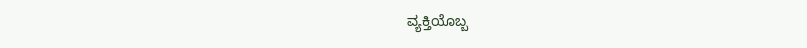ವ್ಯಕ್ತಿಯೊಬ್ಬ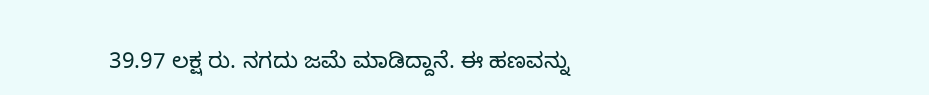39.97 ಲಕ್ಷ ರು. ನಗದು ಜಮೆ ಮಾಡಿದ್ದಾನೆ. ಈ ಹಣವನ್ನು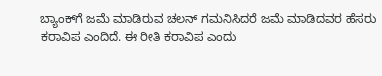ಬ್ಯಾಂಕ್‌ಗೆ ಜಮೆ ಮಾಡಿರುವ ಚಲನ್‌ ಗಮನಿಸಿದರೆ ಜಮೆ ಮಾಡಿದವರ ಹೆಸರು ಕರಾವಿಪ ಎಂದಿದೆ. ಈ ರೀತಿ ಕರಾವಿಪ ಎಂದು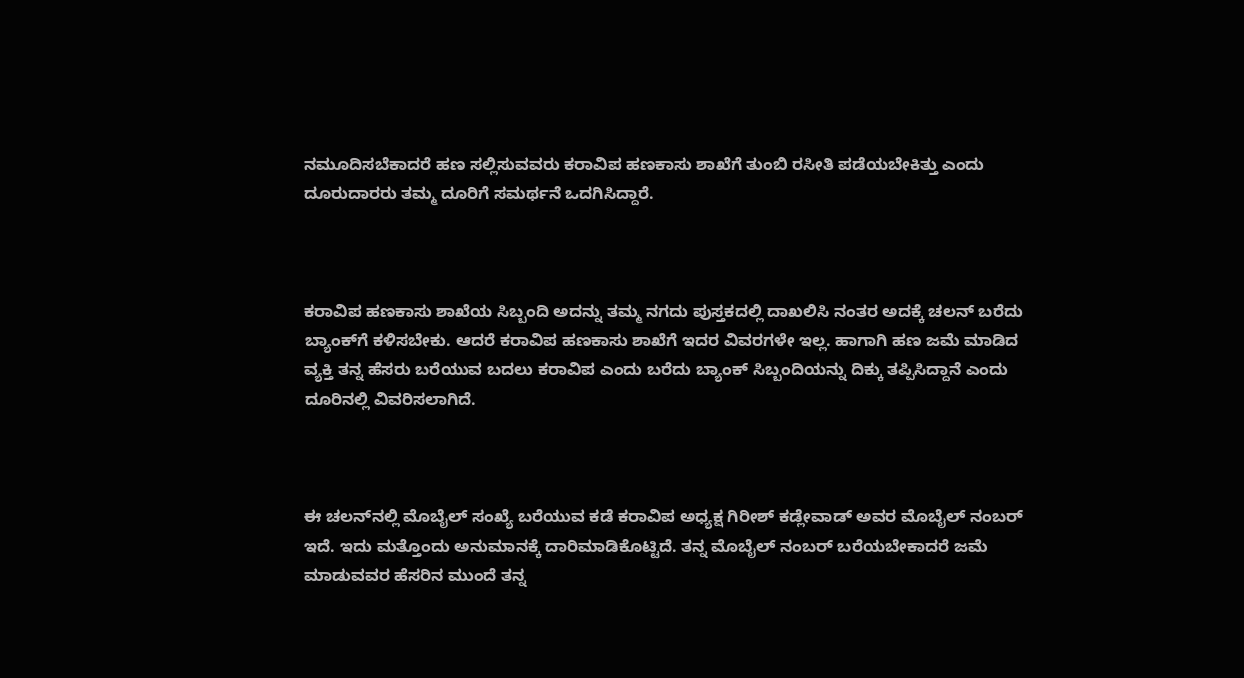ನಮೂದಿಸಬೆಕಾದರೆ ಹಣ ಸಲ್ಲಿಸುವವರು ಕರಾವಿಪ ಹಣಕಾಸು ಶಾಖೆಗೆ ತುಂಬಿ ರಸೀತಿ ಪಡೆಯಬೇಕಿತ್ತು ಎಂದು ದೂರುದಾರರು ತಮ್ಮ ದೂರಿಗೆ ಸಮರ್ಥನೆ ಒದಗಿಸಿದ್ದಾರೆ.



ಕರಾವಿಪ ಹಣಕಾಸು ಶಾಖೆಯ ಸಿಬ್ಬಂದಿ ಅದನ್ನು ತಮ್ಮ ನಗದು ಪುಸ್ತಕದಲ್ಲಿ ದಾಖಲಿಸಿ ನಂತರ ಅದಕ್ಕೆ ಚಲನ್‌ ಬರೆದು ಬ್ಯಾಂಕ್‌ಗೆ ಕಳಿಸಬೇಕು. ಆದರೆ ಕರಾವಿಪ ಹಣಕಾಸು ಶಾಖೆಗೆ ಇದರ ವಿವರಗಳೇ ಇಲ್ಲ. ಹಾಗಾಗಿ ಹಣ ಜಮೆ ಮಾಡಿದ ವ್ಯಕ್ತಿ ತನ್ನ ಹೆಸರು ಬರೆಯುವ ಬದಲು ಕರಾವಿಪ ಎಂದು ಬರೆದು ಬ್ಯಾಂಕ್‌ ಸಿಬ್ಬಂದಿಯನ್ನು ದಿಕ್ಕು ತಪ್ಪಿಸಿದ್ದಾನೆ ಎಂದು  ದೂರಿನಲ್ಲಿ ವಿವರಿಸಲಾಗಿದೆ.



ಈ ಚಲನ್‌ನಲ್ಲಿ ಮೊಬೈಲ್‌ ಸಂಖ್ಯೆ ಬರೆಯುವ ಕಡೆ ಕರಾವಿಪ ಅಧ್ಯಕ್ಷ ಗಿರೀಶ್‌ ಕಡ್ಲೇವಾಡ್‌ ಅವರ ಮೊಬೈಲ್ ನಂಬರ್‌ ಇದೆ. ಇದು ಮತ್ತೊಂದು ಅನುಮಾನಕ್ಕೆ ದಾರಿಮಾಡಿಕೊಟ್ಟಿದೆ. ತನ್ನ ಮೊಬೈಲ್‌ ನಂಬರ್‌ ಬರೆಯಬೇಕಾದರೆ ಜಮೆ ಮಾಡುವವರ ಹೆಸರಿನ ಮುಂದೆ ತನ್ನ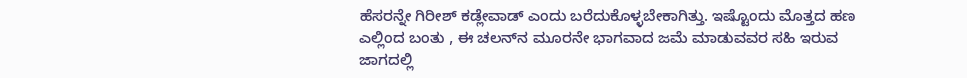ಹೆಸರನ್ನೇ ಗಿರೀಶ್‌ ಕಡ್ಲೇವಾಡ್‌ ಎಂದು ಬರೆದುಕೊಳ್ಳಬೇಕಾಗಿತ್ತು. ಇಷ್ಟೊಂದು ಮೊತ್ತದ ಹಣ ಎಲ್ಲಿಂದ ಬಂತು , ಈ ಚಲನ್‌ನ ಮೂರನೇ ಭಾಗವಾದ ಜಮೆ ಮಾಡುವವರ ಸಹಿ ಇರುವ ಜಾಗದಲ್ಲಿ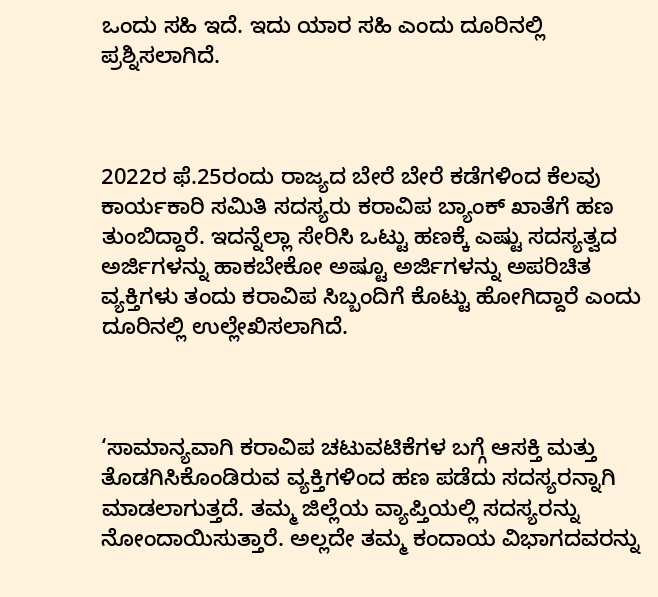ಒಂದು ಸಹಿ ಇದೆ. ಇದು ಯಾರ ಸಹಿ ಎಂದು ದೂರಿನಲ್ಲಿ ಪ್ರಶ್ನಿಸಲಾಗಿದೆ.



2022ರ ಫೆ.25ರಂದು ರಾಜ್ಯದ ಬೇರೆ ಬೇರೆ ಕಡೆಗಳಿಂದ ಕೆಲವು ಕಾರ್ಯಕಾರಿ ಸಮಿತಿ ಸದಸ್ಯರು ಕರಾವಿಪ ಬ್ಯಾಂಕ್‌ ಖಾತೆಗೆ ಹಣ ತುಂಬಿದ್ದಾರೆ. ಇದನ್ನೆಲ್ಲಾ ಸೇರಿಸಿ ಒಟ್ಟು ಹಣಕ್ಕೆ ಎಷ್ಟು ಸದಸ್ಯತ್ವದ ಅರ್ಜಿಗಳನ್ನು ಹಾಕಬೇಕೋ ಅಷ್ಟೂ ಅರ್ಜಿಗಳನ್ನು ಅಪರಿಚಿತ ವ್ಯಕ್ತಿಗಳು ತಂದು ಕರಾವಿಪ ಸಿಬ್ಬಂದಿಗೆ ಕೊಟ್ಟು ಹೋಗಿದ್ದಾರೆ ಎಂದು ದೂರಿನಲ್ಲಿ ಉಲ್ಲೇಖಿಸಲಾಗಿದೆ.



‘ಸಾಮಾನ್ಯವಾಗಿ ಕರಾವಿಪ ಚಟುವಟಿಕೆಗಳ ಬಗ್ಗೆ ಆಸಕ್ತಿ ಮತ್ತು ತೊಡಗಿಸಿಕೊಂಡಿರುವ ವ್ಯಕ್ತಿಗಳಿಂದ ಹಣ ಪಡೆದು ಸದಸ್ಯರನ್ನಾಗಿ ಮಾಡಲಾಗುತ್ತದೆ. ತಮ್ಮ ಜಿಲ್ಲೆಯ ವ್ಯಾಪ್ತಿಯಲ್ಲಿ ಸದಸ್ಯರನ್ನು ನೋಂದಾಯಿಸುತ್ತಾರೆ. ಅಲ್ಲದೇ ತಮ್ಮ ಕಂದಾಯ ವಿಭಾಗದವರನ್ನು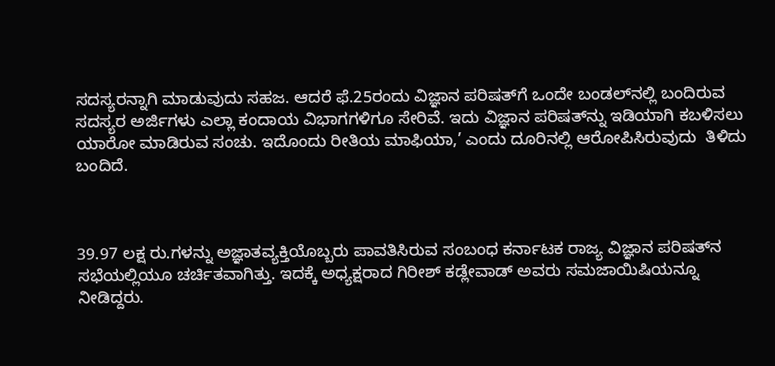ಸದಸ್ಯರನ್ನಾಗಿ ಮಾಡುವುದು ಸಹಜ. ಆದರೆ ಫೆ.25ರಂದು ವಿಜ್ಞಾನ ಪರಿಷತ್‌ಗೆ ಒಂದೇ ಬಂಡಲ್‌ನಲ್ಲಿ ಬಂದಿರುವ ಸದಸ್ಯರ ಅರ್ಜಿಗಳು ಎಲ್ಲಾ ಕಂದಾಯ ವಿಭಾಗಗಳಿಗೂ ಸೇರಿವೆ. ಇದು ವಿಜ್ಞಾನ ಪರಿಷತ್‌ನ್ನು ಇಡಿಯಾಗಿ ಕಬಳಿಸಲು ಯಾರೋ ಮಾಡಿರುವ ಸಂಚು. ಇದೊಂದು ರೀತಿಯ ಮಾಫಿಯಾ,’ ಎಂದು ದೂರಿನಲ್ಲಿ ಆರೋಪಿಸಿರುವುದು  ತಿಳಿದು ಬಂದಿದೆ.



39.97 ಲಕ್ಷ ರು.ಗಳನ್ನು ಅಜ್ಞಾತವ್ಯಕ್ತಿಯೊಬ್ಬರು ಪಾವತಿಸಿರುವ ಸಂಬಂಧ ಕರ್ನಾಟಕ ರಾಜ್ಯ ವಿಜ್ಞಾನ ಪರಿಷತ್‌ನ ಸಭೆಯಲ್ಲಿಯೂ ಚರ್ಚಿತವಾಗಿತ್ತು. ಇದಕ್ಕೆ ಅಧ್ಯಕ್ಷರಾದ ಗಿರೀಶ್‌ ಕಡ್ಲೇವಾಡ್ ಅವರು ಸಮಜಾಯಿಷಿಯನ್ನೂ ನೀಡಿದ್ದರು.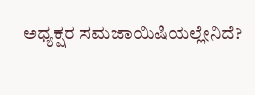ಅಧ್ಯಕ್ಷರ ಸಮಜಾಯಿಷಿಯಲ್ಲೇನಿದೆ?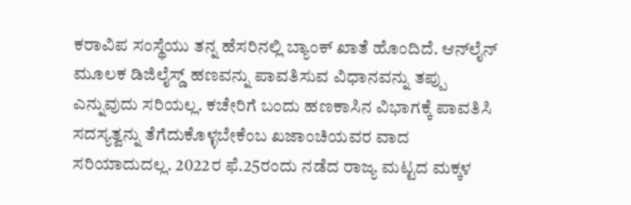ಕರಾವಿಪ ಸಂಸ್ಥೆಯು ತನ್ನ ಹೆಸರಿನಲ್ಲಿ ಬ್ಯಾಂಕ್‌ ಖಾತೆ ಹೊಂದಿದೆ. ಆನ್‌ಲೈನ್‌ ಮೂಲಕ ಡಿಜಿಲೈಸ್ಡ್‌ ಹಣವನ್ನು ಪಾವತಿಸುವ ವಿಧಾನವನ್ನು ತಪ್ಪು ಎನ್ನುವುದು ಸರಿಯಲ್ಲ. ಕಚೇರಿಗೆ ಬಂದು ಹಣಕಾಸಿನ ವಿಭಾಗಕ್ಕೆ ಪಾವತಿಸಿ ಸದಸ್ಯತ್ವನ್ನು ತೆಗೆದುಕೊಳ್ಳಬೇಕೆಂಬ ಖಜಾಂಚಿಯವರ ವಾದ ಸರಿಯಾದುದಲ್ಲ. 2022ರ ಫೆ.25ರಂದು ನಡೆದ ರಾಜ್ಯ ಮಟ್ಟದ ಮಕ್ಕಳ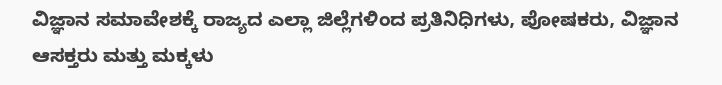ವಿಜ್ಞಾನ ಸಮಾವೇಶಕ್ಕೆ ರಾಜ್ಯದ ಎಲ್ಲಾ ಜಿಲ್ಲೆಗಳಿಂದ ಪ್ರತಿನಿಧಿಗಳು, ಪೋಷಕರು, ವಿಜ್ಞಾನ ಆಸಕ್ತರು ಮತ್ತು ಮಕ್ಕಳು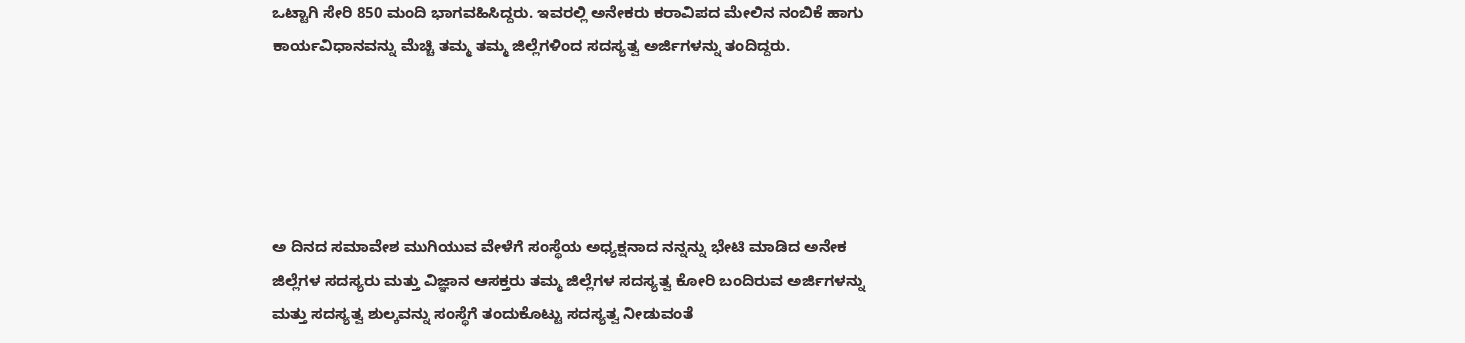ಒಟ್ಟಾಗಿ ಸೇರಿ 850 ಮಂದಿ ಭಾಗವಹಿಸಿದ್ದರು. ಇವರಲ್ಲಿ ಅನೇಕರು ಕರಾವಿಪದ ಮೇಲಿನ ನಂಬಿಕೆ ಹಾಗು ಕಾರ್ಯವಿಧಾನವನ್ನು ಮೆಚ್ಚಿ ತಮ್ಮ ತಮ್ಮ ಜಿಲ್ಲೆಗಳಿಂದ ಸದಸ್ಯತ್ವ ಅರ್ಜಿಗಳನ್ನು ತಂದಿದ್ದರು.





ಅ ದಿನದ ಸಮಾವೇಶ ಮುಗಿಯುವ ವೇಳೆಗೆ ಸಂಸ್ಥೆಯ ಅಧ್ಯಕ್ಷನಾದ ನನ್ನನ್ನು ಭೇಟಿ ಮಾಡಿದ ಅನೇಕ ಜಿಲ್ಲೆಗಳ ಸದಸ್ಯರು ಮತ್ತು ವಿಜ್ಞಾನ ಆಸಕ್ತರು ತಮ್ಮ ಜಿಲ್ಲೆಗಳ ಸದಸ್ಯತ್ವ ಕೋರಿ ಬಂದಿರುವ ಅರ್ಜಿಗಳನ್ನು ಮತ್ತು ಸದಸ್ಯತ್ವ ಶುಲ್ಕವನ್ನು ಸಂಸ್ಥೆಗೆ ತಂದುಕೊಟ್ಟು ಸದಸ್ಯತ್ವ ನೀಡುವಂತೆ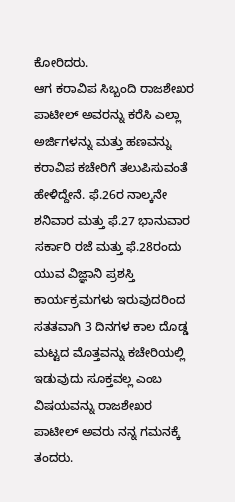ಕೋರಿದರು.
ಆಗ ಕರಾವಿಪ ಸಿಬ್ಬಂದಿ ರಾಜಶೇಖರ ಪಾಟೀಲ್‌ ಅವರನ್ನು ಕರೆಸಿ ಎಲ್ಲಾ ಅರ್ಜಿಗಳನ್ನು ಮತ್ತು ಹಣವನ್ನು ಕರಾವಿಪ ಕಚೇರಿಗೆ ತಲುಪಿಸುವಂತೆ ಹೇಳಿದ್ದೇನೆ. ಫೆ.26ರ ನಾಲ್ಕನೇ ಶನಿವಾರ ಮತ್ತು ಫೆ.27 ಭಾನುವಾರ ಸರ್ಕಾರಿ ರಜೆ ಮತ್ತು ಫೆ.28ರಂದು ಯುವ ವಿಜ್ಞಾನಿ ಪ್ರಶಸ್ತಿ ಕಾರ್ಯಕ್ರಮಗಳು ಇರುವುದರಿಂದ ಸತತವಾಗಿ 3 ದಿನಗಳ ಕಾಲ ದೊಡ್ಡ ಮಟ್ಟದ ಮೊತ್ತವನ್ನು ಕಚೇರಿಯಲ್ಲಿ ಇಡುವುದು ಸೂಕ್ತವಲ್ಲ ಎಂಬ ವಿಷಯವನ್ನು ರಾಜಶೇಖರ ಪಾಟೀಲ್‌ ಅವರು ನನ್ನ ಗಮನಕ್ಕೆ ತಂದರು.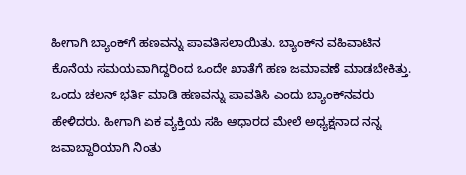ಹೀಗಾಗಿ ಬ್ಯಾಂಕ್‌ಗೆ ಹಣವನ್ನು ಪಾವತಿಸಲಾಯಿತು. ಬ್ಯಾಂಕ್‌ನ ವಹಿವಾಟಿನ ಕೊನೆಯ ಸಮಯವಾಗಿದ್ದರಿಂದ ಒಂದೇ ಖಾತೆಗೆ ಹಣ ಜಮಾವಣೆ ಮಾಡಬೇಕಿತ್ತು. ಒಂದು ಚಲನ್‌ ಭರ್ತಿ ಮಾಡಿ ಹಣವನ್ನು ಪಾವತಿಸಿ ಎಂದು ಬ್ಯಾಂಕ್‌ನವರು ಹೇಳಿದರು. ಹೀಗಾಗಿ ಏಕ ವ್ಯಕ್ತಿಯ ಸಹಿ ಆಧಾರದ ಮೇಲೆ ಅಧ್ಯಕ್ಷನಾದ ನನ್ನ ಜವಾಬ್ದಾರಿಯಾಗಿ ನಿಂತು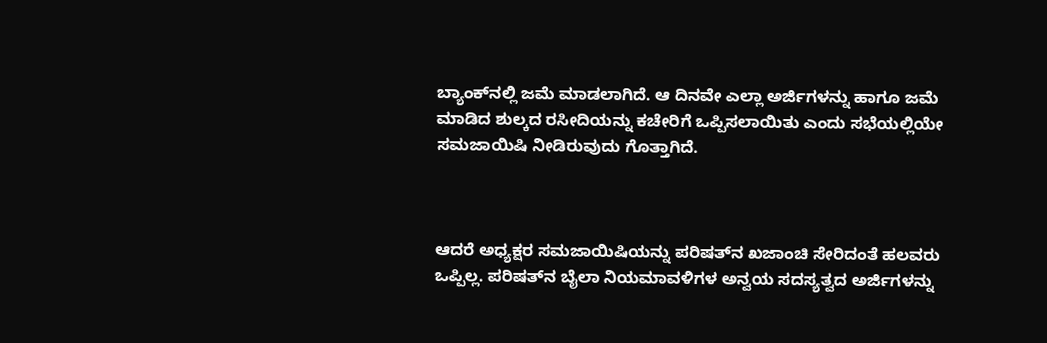ಬ್ಯಾಂಕ್‌ನಲ್ಲಿ ಜಮೆ ಮಾಡಲಾಗಿದೆ. ಆ ದಿನವೇ ಎಲ್ಲಾ ಅರ್ಜಿಗಳನ್ನು ಹಾಗೂ ಜಮೆ ಮಾಡಿದ ಶುಲ್ಕದ ರಸೀದಿಯನ್ನು ಕಚೇರಿಗೆ ಒಪ್ಪಿಸಲಾಯಿತು ಎಂದು ಸಭೆಯಲ್ಲಿಯೇ ಸಮಜಾಯಿಷಿ ನೀಡಿರುವುದು ಗೊತ್ತಾಗಿದೆ.



ಆದರೆ ಅಧ್ಯಕ್ಷರ ಸಮಜಾಯಿಷಿಯನ್ನು ಪರಿಷತ್‌ನ ಖಜಾಂಚಿ ಸೇರಿದಂತೆ ಹಲವರು ಒಪ್ಪಿಲ್ಲ. ಪರಿಷತ್‌ನ ಬೈಲಾ ನಿಯಮಾವಳಿಗಳ ಅನ್ವಯ ಸದಸ್ಯತ್ವದ ಅರ್ಜಿಗಳನ್ನು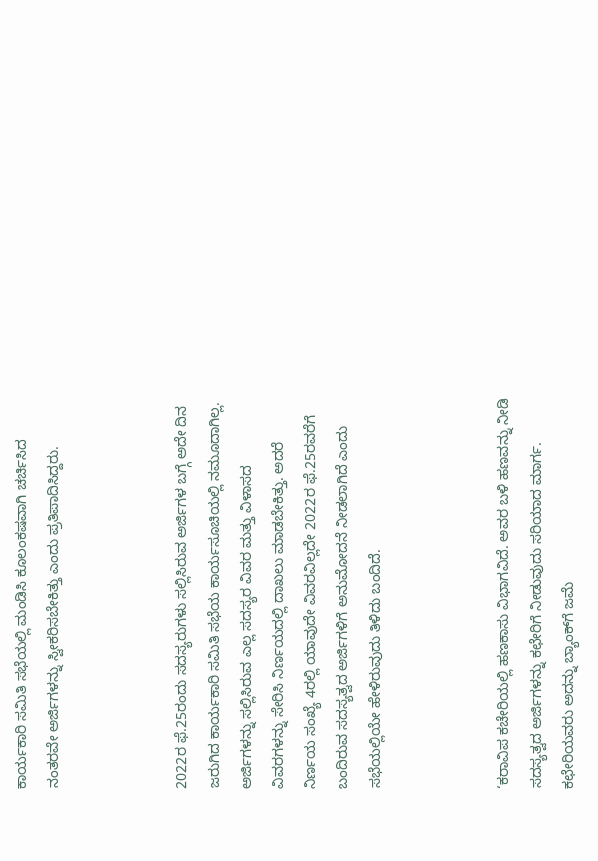ಕಾರ್ಯಕಾರಿ ಸಮಿತಿ ಸಭೆಯಲ್ಲಿ ಮಂಡಿಸಿ ಕೂಲಂಕಷವಾಗಿ ಚರ್ಚಿಸಿದ ನಂತರವೇ ಅರ್ಜಿಗಳನ್ನು ಸ್ವೀಕರಿಸಬೇಕಿತ್ತು ಎಂದು ಪ್ರತಿಪಾದಿಸಿದ್ದರು.



2022ರ ಫೆ.25ರಂದು ಸದಸ್ಯರುಗಳು ಸಲ್ಲಿಸಿರುವ ಅರ್ಜಿಗಳ ಬಗ್ಗೆ ಅದೇ ದಿನ ಜರುಗಿದ ಕಾರ್ಯಕಾರಿ ಸಮಿತಿ ಸಭೆಯ ಕಾರ್ಯಸೂಚಿಯಲ್ಲಿ ನಮೂದಾಗಿಲ್ಲ. ಅರ್ಜಿಗಳನ್ನು ಸಲ್ಲಿಸಿರುವ ಎಲ್ಲ ಸದಸ್ಯರ ವಿವರ ಮತ್ತು ವಿಳಾಸದ ವಿವರಗಳನ್ನು ಸೇರಿಸಿ ನಿರ್ಣಯದಲ್ಲಿ ದಾಖಲು ಮಾಡಬೇಕಿತ್ತು. ಅದರೆ ನಿರ್ಣಯ ಸಂಖ್ಯೆ 4ರಲ್ಲಿ ಯಾವುದೇ ವಿವರವಿಲ್ಲದೇ 2022ರ ಫೆ.25ರವರೆಗೆ ಬಂದಿರುವ ಸದಸ್ಯತ್ವದ ಅರ್ಜಿಗಳಿಗೆ ಅನುಮೋದನೆ ನೀಡಲಾಗಿದೆ ಎಂದು ಸಭೆಯಲ್ಲಿಯೇ ಹೇಳಿರುವುದು ತಿಳಿದು ಬಂದಿದೆ.



‘ಕರಾವಿಪ ಕಚೇರಿಯಲ್ಲಿ ಹಣಕಾಸು ವಿಭಾಗವಿದೆ. ಅವರ ಬಳಿ ಹಣವನ್ನು ನೀಡಿ ಸದಸ್ಯತ್ವದ ಅರ್ಜಿಗಳನ್ನು ಕಛೇರಿಗೆ ನೀಡುವುದು ಸರಿಯಾದ ಮಾರ್ಗ. ಕಛೇರಿಯವರು ಅದನ್ನು ಬ್ಯಾಂಕ್‌ಗೆ ಜಮೆ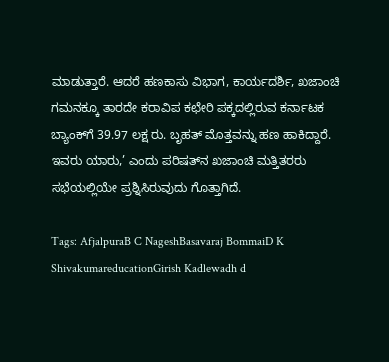ಮಾಡುತ್ತಾರೆ. ಆದರೆ ಹಣಕಾಸು ವಿಭಾಗ, ಕಾರ್ಯದರ್ಶಿ, ಖಜಾಂಚಿ ಗಮನಕ್ಕೂ ತಾರದೇ ಕರಾವಿಪ ಕಛೇರಿ ಪಕ್ಕದಲ್ಲಿರುವ ಕರ್ನಾಟಕ ಬ್ಯಾಂಕ್‌ಗೆ 39.97 ಲಕ್ಷ ರು. ಬೃಹತ್‌ ಮೊತ್ತವನ್ನು ಹಣ ಹಾಕಿದ್ದಾರೆ. ಇವರು ಯಾರು,’ ಎಂದು ಪರಿಷತ್‌ನ ಖಜಾಂಚಿ ಮತ್ತಿತರರು ಸಭೆಯಲ್ಲಿಯೇ ಪ್ರಶ್ನಿಸಿರುವುದು ಗೊತ್ತಾಗಿದೆ.

Tags: AfjalpuraB C NageshBasavaraj BommaiD K ShivakumareducationGirish Kadlewadh d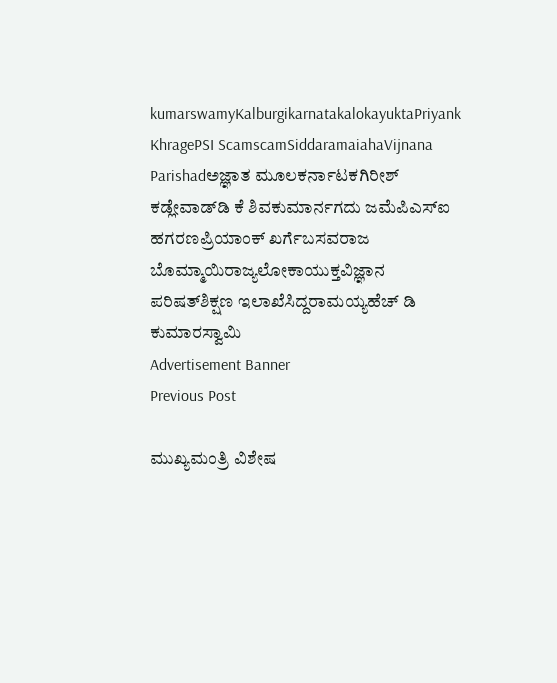kumarswamyKalburgikarnatakalokayuktaPriyank KhragePSI ScamscamSiddaramaiahaVijnana Parishadಅಜ್ಞಾತ ಮೂಲಕರ್ನಾಟಕಗಿರೀಶ್‌ ಕಡ್ಲೇವಾಡ್‌ಡಿ ಕೆ ಶಿವಕುಮಾರ್ನಗದು ಜಮೆಪಿಎಸ್‌ಐ ಹಗರಣಪ್ರಿಯಾಂಕ್‌ ಖರ್ಗೆಬಸವರಾಜ ಬೊಮ್ಮಾಯಿರಾಜ್ಯಲೋಕಾಯುಕ್ತವಿಜ್ಞಾನ ಪರಿಷತ್‌ಶಿಕ್ಷಣ ಇಲಾಖೆಸಿದ್ದರಾಮಯ್ಯಹೆಚ್‌ ಡಿ ಕುಮಾರಸ್ವಾಮಿ
Advertisement Banner
Previous Post

ಮುಖ್ಯಮಂತ್ರಿ ವಿಶೇಷ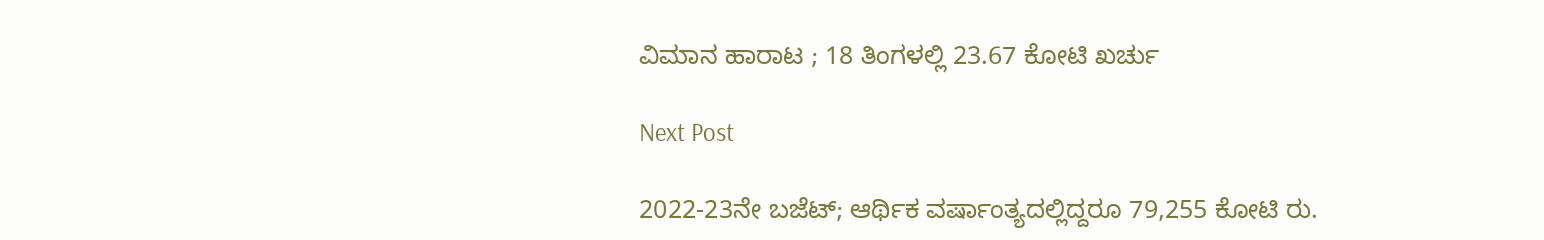ವಿಮಾನ ಹಾರಾಟ ; 18 ತಿಂಗಳಲ್ಲಿ 23.67 ಕೋಟಿ ಖರ್ಚು

Next Post

2022-23ನೇ ಬಜೆಟ್; ಆರ್ಥಿಕ ವರ್ಷಾಂತ್ಯದಲ್ಲಿದ್ದರೂ 79,255 ಕೋಟಿ ರು.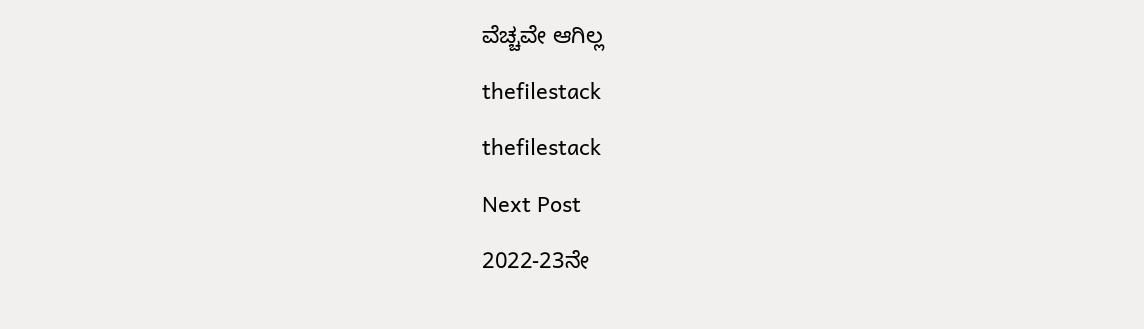ವೆಚ್ಚವೇ ಆಗಿಲ್ಲ

thefilestack

thefilestack

Next Post

2022-23ನೇ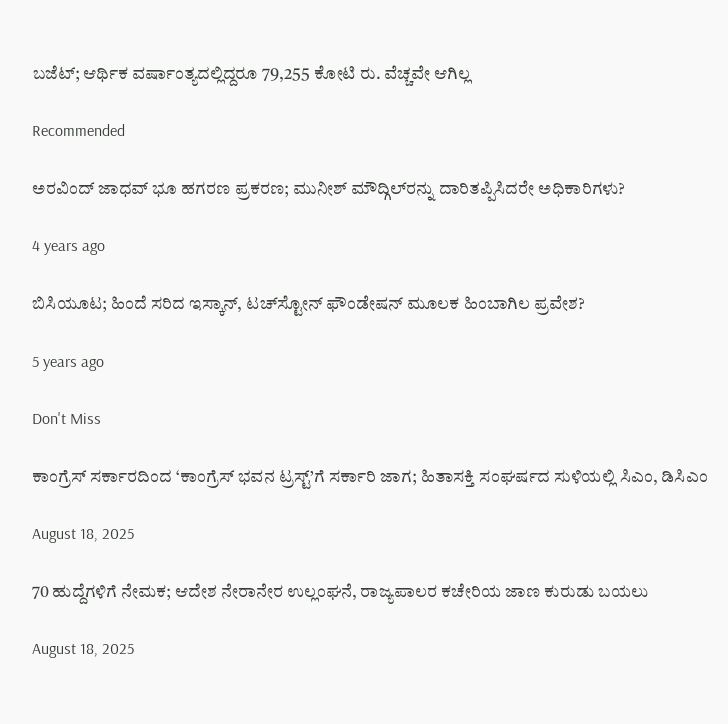ಬಜೆಟ್; ಆರ್ಥಿಕ ವರ್ಷಾಂತ್ಯದಲ್ಲಿದ್ದರೂ 79,255 ಕೋಟಿ ರು. ವೆಚ್ಚವೇ ಆಗಿಲ್ಲ

Recommended

ಅರವಿಂದ್‌ ಜಾಧವ್‌ ಭೂ ಹಗರಣ ಪ್ರಕರಣ; ಮುನೀಶ್‌ ಮೌದ್ಗಿಲ್‌ರನ್ನು ದಾರಿತಪ್ಪಿಸಿದರೇ ಅಧಿಕಾರಿಗಳು?

4 years ago

ಬಿಸಿಯೂಟ; ಹಿಂದೆ ಸರಿದ ಇಸ್ಕಾನ್‌, ಟಚ್‌ಸ್ಟೋನ್‌ ಫೌಂಡೇಷನ್‌ ಮೂಲಕ ಹಿಂಬಾಗಿಲ ಪ್ರವೇಶ?

5 years ago

Don't Miss

ಕಾಂಗ್ರೆಸ್‌ ಸರ್ಕಾರದಿಂದ ‘ಕಾಂಗ್ರೆಸ್‌ ಭವನ ಟ್ರಸ್ಟ್‌’ಗೆ ಸರ್ಕಾರಿ ಜಾಗ; ಹಿತಾಸಕ್ತಿ ಸಂಘ‍ರ್ಷದ ಸುಳಿಯಲ್ಲಿ ಸಿಎಂ, ಡಿಸಿಎಂ

August 18, 2025

70 ಹುದ್ದೆಗಳಿಗೆ ನೇಮಕ; ಆದೇಶ ನೇರಾನೇರ ಉಲ್ಲಂಘನೆ, ರಾಜ್ಯಪಾಲರ ಕಚೇರಿಯ ಜಾಣ ಕುರುಡು ಬಯಲು

August 18, 2025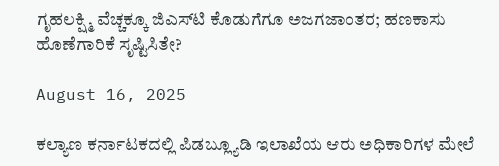ಗೃಹಲಕ್ಷ್ಮಿ ವೆಚ್ಚಕ್ಕೂ ಜಿಎಸ್‌ಟಿ ಕೊಡುಗೆಗೂ ಅಜಗಜಾಂತರ; ಹಣಕಾಸು ಹೊಣೆಗಾರಿಕೆ ಸೃಷ್ಟಿಸಿತೇ?

August 16, 2025

ಕಲ್ಯಾಣ ಕರ್ನಾಟಕದಲ್ಲಿ ಪಿಡಬ್ಲ್ಯೂಡಿ ಇಲಾಖೆಯ ಆರು ಅಧಿಕಾರಿಗಳ ಮೇಲೆ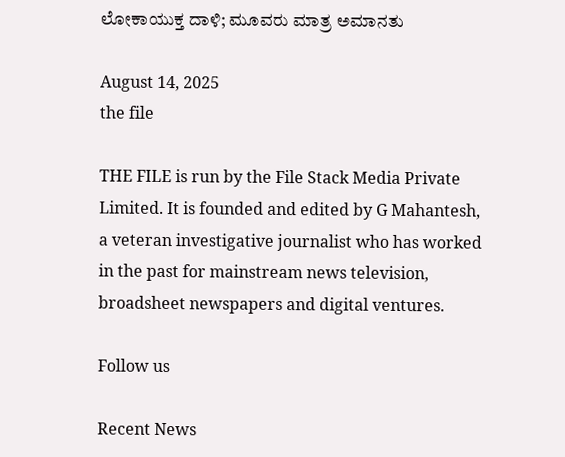ಲೋಕಾಯುಕ್ತ ದಾಳಿ; ಮೂವರು ಮಾತ್ರ ಅಮಾನತು

August 14, 2025
the file

THE FILE is run by the File Stack Media Private Limited. It is founded and edited by G Mahantesh, a veteran investigative journalist who has worked in the past for mainstream news television, broadsheet newspapers and digital ventures.

Follow us

Recent News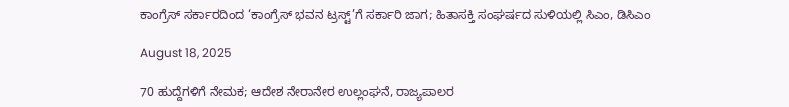ಕಾಂಗ್ರೆಸ್‌ ಸರ್ಕಾರದಿಂದ ‘ಕಾಂಗ್ರೆಸ್‌ ಭವನ ಟ್ರಸ್ಟ್‌’ಗೆ ಸರ್ಕಾರಿ ಜಾಗ; ಹಿತಾಸಕ್ತಿ ಸಂಘ‍ರ್ಷದ ಸುಳಿಯಲ್ಲಿ ಸಿಎಂ, ಡಿಸಿಎಂ

August 18, 2025

70 ಹುದ್ದೆಗಳಿಗೆ ನೇಮಕ; ಆದೇಶ ನೇರಾನೇರ ಉಲ್ಲಂಘನೆ, ರಾಜ್ಯಪಾಲರ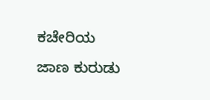ಕಚೇರಿಯ ಜಾಣ ಕುರುಡು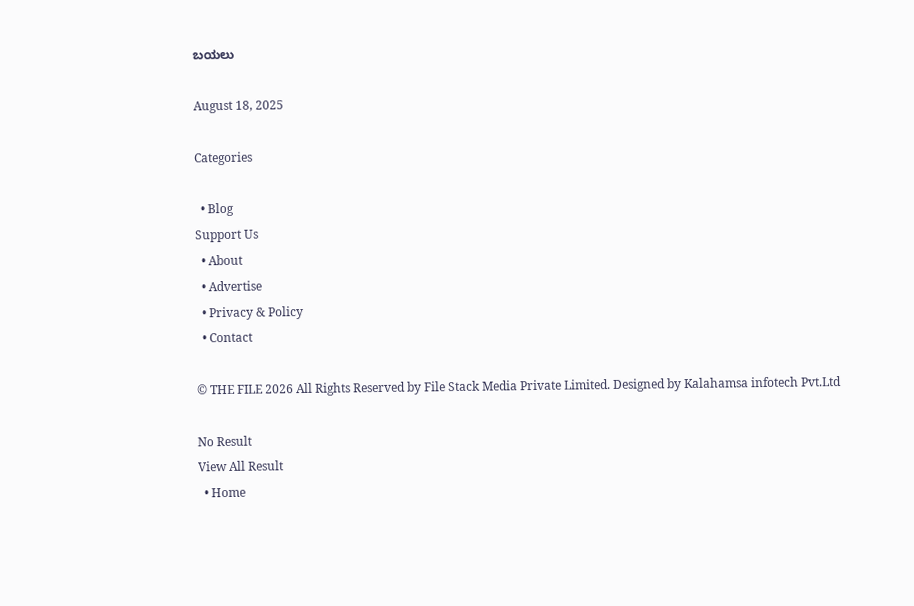ಬಯಲು

August 18, 2025

Categories

  • Blog
Support Us
  • About
  • Advertise
  • Privacy & Policy
  • Contact

© THE FILE 2026 All Rights Reserved by File Stack Media Private Limited. Designed by Kalahamsa infotech Pvt.Ltd

No Result
View All Result
  • Home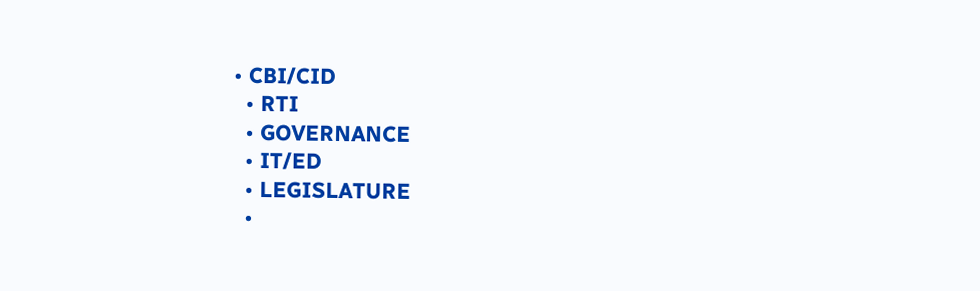• CBI/CID
  • RTI
  • GOVERNANCE
  • IT/ED
  • LEGISLATURE
  •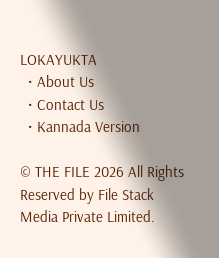LOKAYUKTA
  • About Us
  • Contact Us
  • Kannada Version

© THE FILE 2026 All Rights Reserved by File Stack Media Private Limited.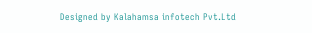Designed by Kalahamsa infotech Pvt.Ltd